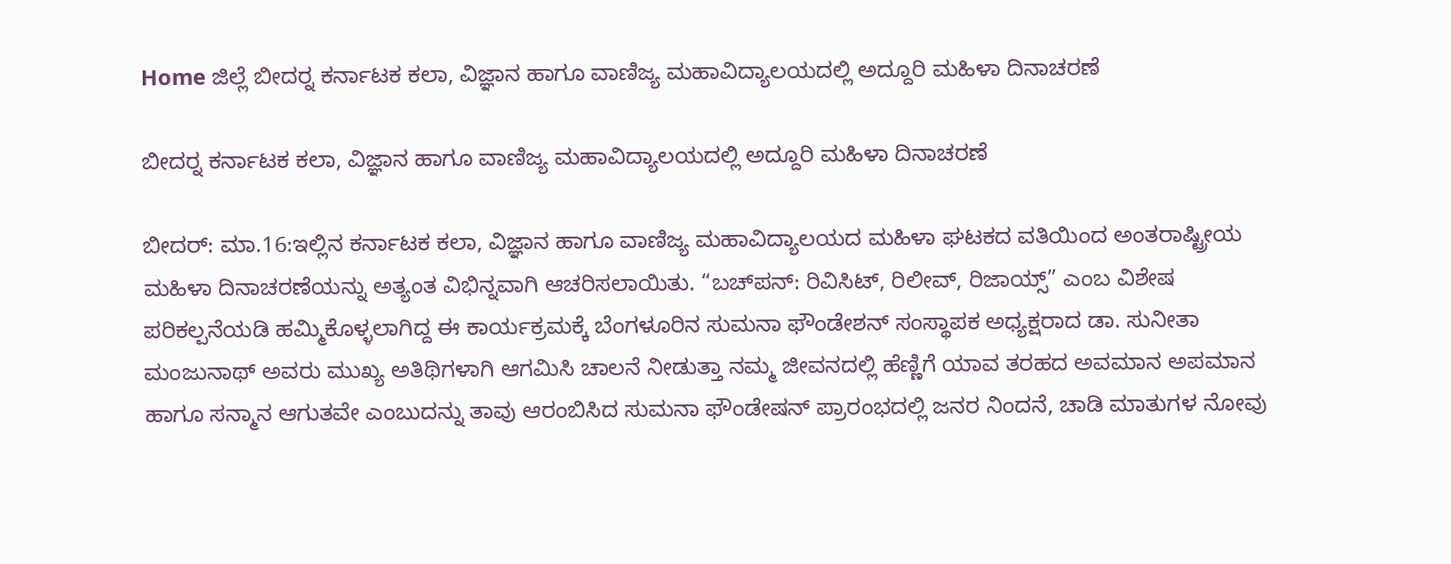Home ಜಿಲ್ಲೆ ಬೀದರ್‍ನ ಕರ್ನಾಟಕ ಕಲಾ, ವಿಜ್ಞಾನ ಹಾಗೂ ವಾಣಿಜ್ಯ ಮಹಾವಿದ್ಯಾಲಯದಲ್ಲಿ ಅದ್ದೂರಿ ಮಹಿಳಾ ದಿನಾಚರಣೆ

ಬೀದರ್‍ನ ಕರ್ನಾಟಕ ಕಲಾ, ವಿಜ್ಞಾನ ಹಾಗೂ ವಾಣಿಜ್ಯ ಮಹಾವಿದ್ಯಾಲಯದಲ್ಲಿ ಅದ್ದೂರಿ ಮಹಿಳಾ ದಿನಾಚರಣೆ

ಬೀದರ್: ಮಾ.16:ಇಲ್ಲಿನ ಕರ್ನಾಟಕ ಕಲಾ, ವಿಜ್ಞಾನ ಹಾಗೂ ವಾಣಿಜ್ಯ ಮಹಾವಿದ್ಯಾಲಯದ ಮಹಿಳಾ ಘಟಕದ ವತಿಯಿಂದ ಅಂತರಾಷ್ಟ್ರೀಯ ಮಹಿಳಾ ದಿನಾಚರಣೆಯನ್ನು ಅತ್ಯಂತ ವಿಭಿನ್ನವಾಗಿ ಆಚರಿಸಲಾಯಿತು. “ಬಚ್‍ಪನ್: ರಿವಿಸಿಟ್, ರಿಲೀವ್, ರಿಜಾಯ್ಸ್” ಎಂಬ ವಿಶೇಷ ಪರಿಕಲ್ಪನೆಯಡಿ ಹಮ್ಮಿಕೊಳ್ಳಲಾಗಿದ್ದ ಈ ಕಾರ್ಯಕ್ರಮಕ್ಕೆ ಬೆಂಗಳೂರಿನ ಸುಮನಾ ಫೌಂಡೇಶನ್ ಸಂಸ್ಥಾಪಕ ಅಧ್ಯಕ್ಷರಾದ ಡಾ. ಸುನೀತಾ ಮಂಜುನಾಥ್ ಅವರು ಮುಖ್ಯ ಅತಿಥಿಗಳಾಗಿ ಆಗಮಿಸಿ ಚಾಲನೆ ನೀಡುತ್ತಾ ನಮ್ಮ ಜೀವನದಲ್ಲಿ ಹೆಣ್ಣಿಗೆ ಯಾವ ತರಹದ ಅವಮಾನ ಅಪಮಾನ ಹಾಗೂ ಸನ್ಮಾನ ಆಗುತವೇ ಎಂಬುದನ್ನು ತಾವು ಆರಂಬಿಸಿದ ಸುಮನಾ ಫೌಂಡೇಷನ್ ಪ್ರಾರಂಭದಲ್ಲಿ ಜನರ ನಿಂದನೆ, ಚಾಡಿ ಮಾತುಗಳ ನೋವು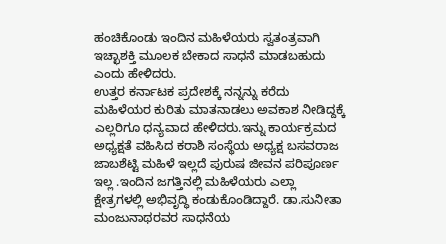ಹಂಚಿಕೊಂಡು ಇಂದಿನ ಮಹಿಳೆಯರು ಸ್ವತಂತ್ರವಾಗಿ ಇಚ್ಛಾಶಕ್ತಿ ಮೂಲಕ ಬೇಕಾದ ಸಾಧನೆ ಮಾಡಬಹುದು ಎಂದು ಹೇಳಿದರು.
ಉತ್ತರ ಕರ್ನಾಟಕ ಪ್ರದೇಶಕ್ಕೆ ನನ್ನನ್ನು ಕರೆದು ಮಹಿಳೆಯರ ಕುರಿತು ಮಾತನಾಡಲು ಅವಕಾಶ ನೀಡಿದ್ದಕ್ಕೆ ಎಲ್ಲರಿಗೂ ಧನ್ಯವಾದ ಹೇಳಿದರು.ಇನ್ನು ಕಾರ್ಯಕ್ರಮದ ಅಧ್ಯಕ್ಷತೆ ವಹಿಸಿದ ಕರಾಶಿ ಸಂಸ್ಥೆಯ ಅಧ್ಯಕ್ಷ ಬಸವರಾಜ ಜಾಬಶೆಟ್ಟಿ ಮಹಿಳೆ ಇಲ್ಲದೆ ಪುರುಷ ಜೀವನ ಪರಿಪೂರ್ಣ ಇಲ್ಲ .ಇಂದಿನ ಜಗತ್ತಿನಲ್ಲಿ ಮಹಿಳೆಯರು ಎಲ್ಲಾ ಕ್ಷೇತ್ರಗಳಲ್ಲಿ ಅಭಿವೃದ್ಧಿ ಕಂಡುಕೊಂಡಿದ್ದಾರೆ. ಡಾ.ಸುನೀತಾ ಮಂಜುನಾಥರವರ ಸಾಧನೆಯ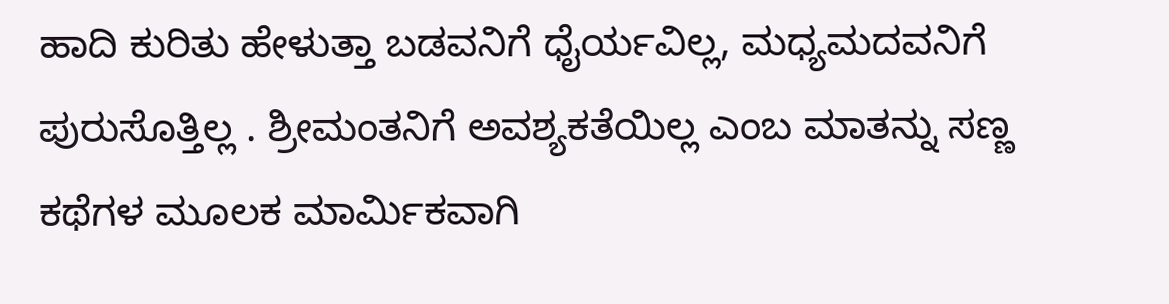ಹಾದಿ ಕುರಿತು ಹೇಳುತ್ತಾ ಬಡವನಿಗೆ ಧೈರ್ಯವಿಲ್ಲ, ಮಧ್ಯಮದವನಿಗೆ ಪುರುಸೊತ್ತಿಲ್ಲ . ಶ್ರೀಮಂತನಿಗೆ ಅವಶ್ಯಕತೆಯಿಲ್ಲ ಎಂಬ ಮಾತನ್ನು ಸಣ್ಣ ಕಥೆಗಳ ಮೂಲಕ ಮಾರ್ಮಿಕವಾಗಿ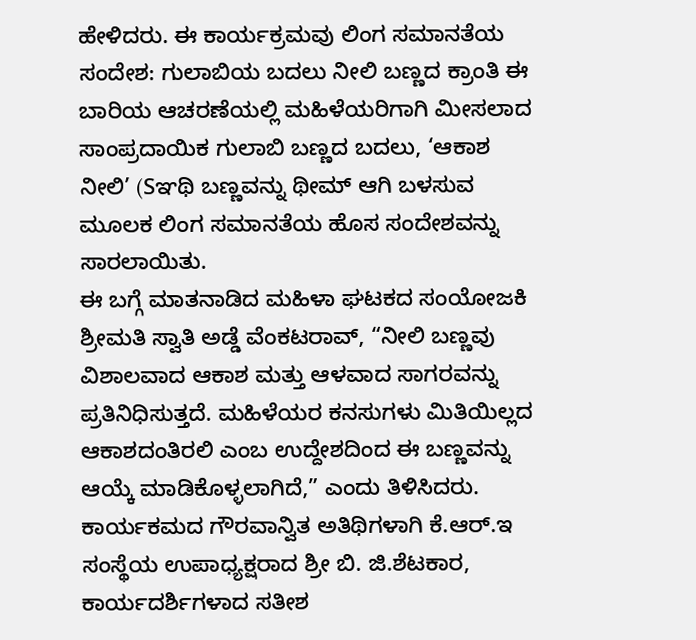ಹೇಳಿದರು. ಈ ಕಾರ್ಯಕ್ರಮವು ಲಿಂಗ ಸಮಾನತೆಯ ಸಂದೇಶ: ಗುಲಾಬಿಯ ಬದಲು ನೀಲಿ ಬಣ್ಣದ ಕ್ರಾಂತಿ ಈ ಬಾರಿಯ ಆಚರಣೆಯಲ್ಲಿ ಮಹಿಳೆಯರಿಗಾಗಿ ಮೀಸಲಾದ ಸಾಂಪ್ರದಾಯಿಕ ಗುಲಾಬಿ ಬಣ್ಣದ ಬದಲು, ‘ಆಕಾಶ ನೀಲಿ’ (Sಞಥಿ ಬಣ್ಣವನ್ನು ಥೀಮ್ ಆಗಿ ಬಳಸುವ ಮೂಲಕ ಲಿಂಗ ಸಮಾನತೆಯ ಹೊಸ ಸಂದೇಶವನ್ನು ಸಾರಲಾಯಿತು.
ಈ ಬಗ್ಗೆ ಮಾತನಾಡಿದ ಮಹಿಳಾ ಘಟಕದ ಸಂಯೋಜಕಿ ಶ್ರೀಮತಿ ಸ್ವಾತಿ ಅಡ್ಡೆ ವೆಂಕಟರಾವ್, “ನೀಲಿ ಬಣ್ಣವು ವಿಶಾಲವಾದ ಆಕಾಶ ಮತ್ತು ಆಳವಾದ ಸಾಗರವನ್ನು ಪ್ರತಿನಿಧಿಸುತ್ತದೆ. ಮಹಿಳೆಯರ ಕನಸುಗಳು ಮಿತಿಯಿಲ್ಲದ ಆಕಾಶದಂತಿರಲಿ ಎಂಬ ಉದ್ದೇಶದಿಂದ ಈ ಬಣ್ಣವನ್ನು ಆಯ್ಕೆ ಮಾಡಿಕೊಳ್ಳಲಾಗಿದೆ,” ಎಂದು ತಿಳಿಸಿದರು.
ಕಾರ್ಯಕಮದ ಗೌರವಾನ್ವಿತ ಅತಿಥಿಗಳಾಗಿ ಕೆ.ಆರ್.ಇ ಸಂಸ್ಥೆಯ ಉಪಾಧ್ಯಕ್ಷರಾದ ಶ್ರೀ ಬಿ. ಜಿ.ಶೆಟಕಾರ, ಕಾರ್ಯದರ್ಶಿಗಳಾದ ಸತೀಶ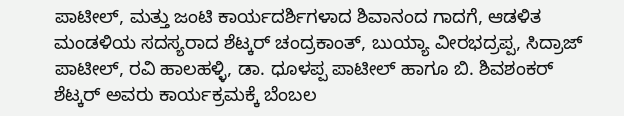ಪಾಟೀಲ್, ಮತ್ತು ಜಂಟಿ ಕಾರ್ಯದರ್ಶಿಗಳಾದ ಶಿವಾನಂದ ಗಾದಗೆ, ಆಡಳಿತ ಮಂಡಳಿಯ ಸದಸ್ಯರಾದ ಶೆಟ್ಕರ್ ಚಂದ್ರಕಾಂತ್, ಬುಯ್ಯಾ ವೀರಭದ್ರಪ್ಪ, ಸಿದ್ರಾಜ್ ಪಾಟೀಲ್, ರವಿ ಹಾಲಹಳ್ಳಿ, ಡಾ. ಧೂಳಪ್ಪ ಪಾಟೀಲ್ ಹಾಗೂ ಬಿ. ಶಿವಶಂಕರ್ ಶೆಟ್ಕರ್ ಅವರು ಕಾರ್ಯಕ್ರಮಕ್ಕೆ ಬೆಂಬಲ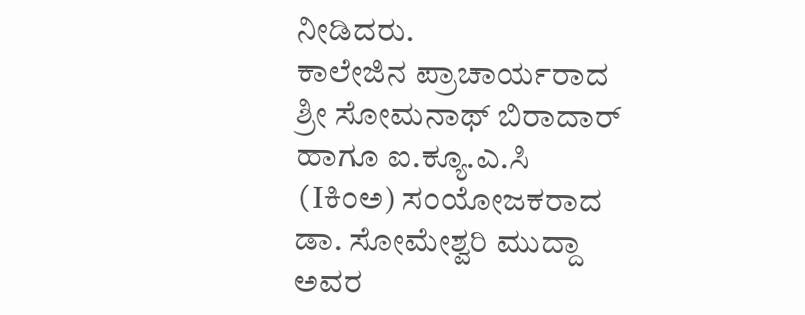ನೀಡಿದರು.
ಕಾಲೇಜಿನ ಪ್ರಾಚಾರ್ಯರಾದ ಶ್ರೀ ಸೋಮನಾಥ್ ಬಿರಾದಾರ್ ಹಾಗೂ ಐ.ಕ್ಯೂ.ಎ.ಸಿ (Iಕಿಂಅ) ಸಂಯೋಜಕರಾದ ಡಾ. ಸೋಮೇಶ್ವರಿ ಮುದ್ದಾ ಅವರ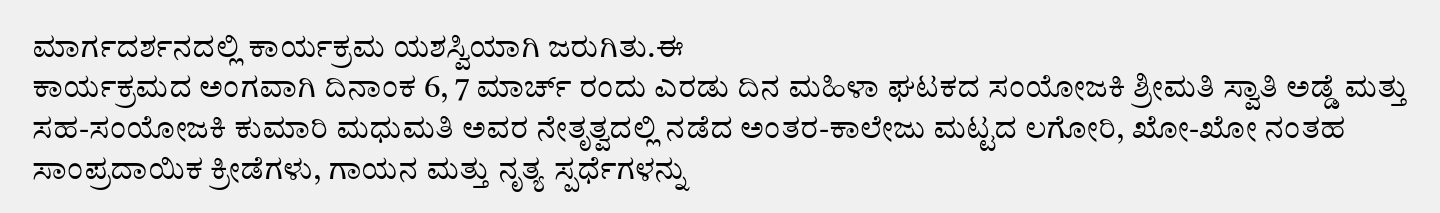ಮಾರ್ಗದರ್ಶನದಲ್ಲಿ ಕಾರ್ಯಕ್ರಮ ಯಶಸ್ವಿಯಾಗಿ ಜರುಗಿತು.ಈ
ಕಾರ್ಯಕ್ರಮದ ಅಂಗವಾಗಿ ದಿನಾಂಕ 6, 7 ಮಾರ್ಚ್ ರಂದು ಎರಡು ದಿನ ಮಹಿಳಾ ಘಟಕದ ಸಂಯೋಜಕಿ ಶ್ರೀಮತಿ ಸ್ವಾತಿ ಅಡ್ಡೆ ಮತ್ತು ಸಹ-ಸಂಯೋಜಕಿ ಕುಮಾರಿ ಮಧುಮತಿ ಅವರ ನೇತೃತ್ವದಲ್ಲಿ ನಡೆದ ಅಂತರ-ಕಾಲೇಜು ಮಟ್ಟದ ಲಗೋರಿ, ಖೋ-ಖೋ ನಂತಹ ಸಾಂಪ್ರದಾಯಿಕ ಕ್ರೀಡೆಗಳು, ಗಾಯನ ಮತ್ತು ನೃತ್ಯ ಸ್ಪರ್ಧೆಗಳನ್ನು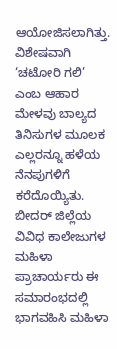ಆಯೋಜಿಸಲಾಗಿತ್ತು. ವಿಶೇಷವಾಗಿ ‘ಚಟೋರಿ ಗಲಿ’ ಎಂಬ ಆಹಾರ ಮೇಳವು ಬಾಲ್ಯದ ತಿನಿಸುಗಳ ಮೂಲಕ ಎಲ್ಲರನ್ನೂ ಹಳೆಯ ನೆನಪುಗಳಿಗೆ ಕರೆದೊಯ್ಯಿತು. ಬೀದರ್ ಜಿಲ್ಲೆಯ ವಿವಿಧ ಕಾಲೇಜುಗಳ ಮಹಿಳಾ ಪ್ರಾಚಾರ್ಯರು ಈ ಸಮಾರಂಭದಲ್ಲಿ ಭಾಗವಹಿಸಿ ಮಹಿಳಾ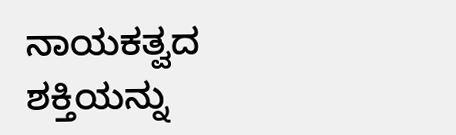ನಾಯಕತ್ವದ ಶಕ್ತಿಯನ್ನು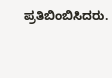ಪ್ರತಿಬಿಂಬಿಸಿದರು.